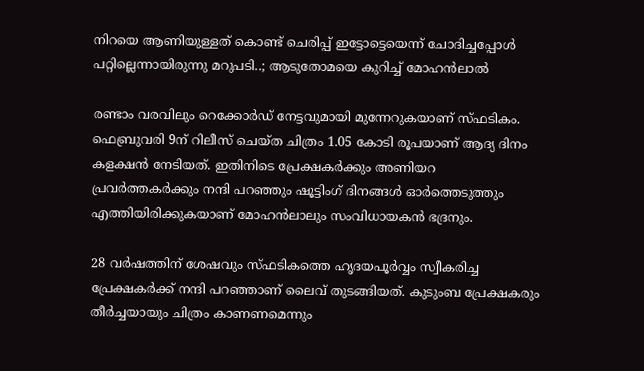നിറയെ ആണിയുള്ളത് കൊണ്ട് ചെരിപ്പ് ഇട്ടോട്ടെയെന്ന് ചോദിച്ചപ്പോള്‍ പറ്റില്ലെന്നായിരുന്നു മറുപടി..; ആടുതോമയെ കുറിച്ച് മോഹന്‍ലാല്‍

രണ്ടാം വരവിലും റെക്കോര്‍ഡ് നേട്ടവുമായി മുന്നേറുകയാണ് സ്ഫടികം. ഫെബ്രുവരി 9ന് റിലീസ് ചെയ്ത ചിത്രം 1.05 കോടി രൂപയാണ് ആദ്യ ദിനം കളക്ഷന്‍ നേടിയത്. ഇതിനിടെ പ്രേക്ഷകര്‍ക്കും അണിയറ പ്രവര്‍ത്തകര്‍ക്കും നന്ദി പറഞ്ഞും ഷൂട്ടിംഗ് ദിനങ്ങള്‍ ഓര്‍ത്തെടുത്തും എത്തിയിരിക്കുകയാണ് മോഹന്‍ലാലും സംവിധായകന്‍ ഭദ്രനും.

28 വര്‍ഷത്തിന് ശേഷവും സ്ഫടികത്തെ ഹൃദയപൂര്‍വ്വം സ്വീകരിച്ച പ്രേക്ഷകര്‍ക്ക് നന്ദി പറഞ്ഞാണ് ലൈവ് തുടങ്ങിയത്. കുടുംബ പ്രേക്ഷകരും തീര്‍ച്ചയായും ചിത്രം കാണണമെന്നും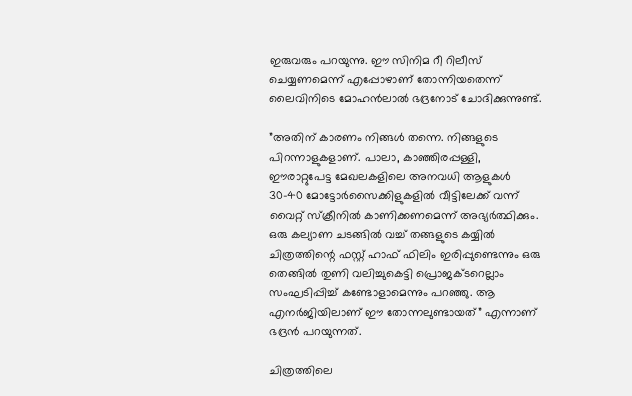ഇരുവരും പറയുന്നു. ഈ സിനിമ റീ റിലീസ് ചെയ്യണമെന്ന് എപ്പോഴാണ് തോന്നിയതെന്ന് ലൈവിനിടെ മോഹന്‍ലാല്‍ ഭദ്രനോട് ചോദിക്കുന്നുണ്ട്.

”അതിന് കാരണം നിങ്ങള്‍ തന്നെ. നിങ്ങളുടെ പിറന്നാളുകളാണ്. പാലാ, കാഞ്ഞിരപ്പള്ളി, ഈരാറ്റുപേട്ട മേഖലകളിലെ അനവധി ആളുകള്‍ 30-40 മോട്ടോര്‍സൈക്കിളുകളില്‍ വീട്ടിലേക്ക് വന്ന് വൈറ്റ് സ്‌ക്രീനില്‍ കാണിക്കണമെന്ന് അഭ്യര്‍ത്ഥിക്കും. ഒരു കല്യാണ ചടങ്ങില്‍ വച്ച് തങ്ങളുടെ കയ്യില്‍ ചിത്രത്തിന്റെ ഫസ്റ്റ് ഹാഫ് ഫിലിം ഇരിപ്പുണ്ടെന്നും ഒരു തെങ്ങില്‍ തുണി വലിച്ചുകെട്ടി പ്രൊജക്ടറെല്ലാം സംഘടിപ്പിച്ച് കണ്ടോളാമെന്നും പറഞ്ഞു. ആ എനര്‍ജിയിലാണ് ഈ തോന്നലുണ്ടായത്” എന്നാണ് ഭദ്രന്‍ പറയുന്നത്.

ചിത്രത്തിലെ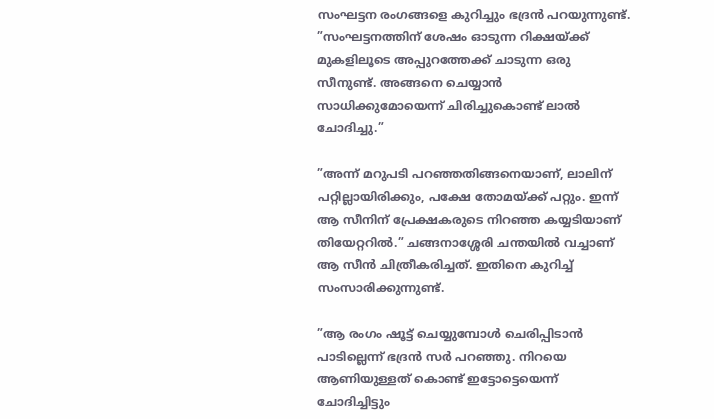സംഘട്ടന രംഗങ്ങളെ കുറിച്ചും ഭദ്രന്‍ പറയുന്നുണ്ട്. ”സംഘട്ടനത്തിന് ശേഷം ഓടുന്ന റിക്ഷയ്ക്ക് മുകളിലൂടെ അപ്പുറത്തേക്ക് ചാടുന്ന ഒരു സീനുണ്ട്. അങ്ങനെ ചെയ്യാന്‍ സാധിക്കുമോയെന്ന് ചിരിച്ചുകൊണ്ട് ലാല്‍ ചോദിച്ചു.”

”അന്ന് മറുപടി പറഞ്ഞതിങ്ങനെയാണ്, ലാലിന് പറ്റില്ലായിരിക്കും, പക്ഷേ തോമയ്ക്ക് പറ്റും. ഇന്ന് ആ സീനിന് പ്രേക്ഷകരുടെ നിറഞ്ഞ കയ്യടിയാണ് തിയേറ്ററില്‍.” ചങ്ങനാശ്ശേരി ചന്തയില്‍ വച്ചാണ് ആ സീന്‍ ചിത്രീകരിച്ചത്. ഇതിനെ കുറിച്ച് സംസാരിക്കുന്നുണ്ട്.

”ആ രംഗം ഷൂട്ട് ചെയ്യുമ്പോള്‍ ചെരിപ്പിടാന്‍ പാടില്ലെന്ന് ഭദ്രന്‍ സര്‍ പറഞ്ഞു. നിറയെ ആണിയുള്ളത് കൊണ്ട് ഇട്ടോട്ടെയെന്ന് ചോദിച്ചിട്ടും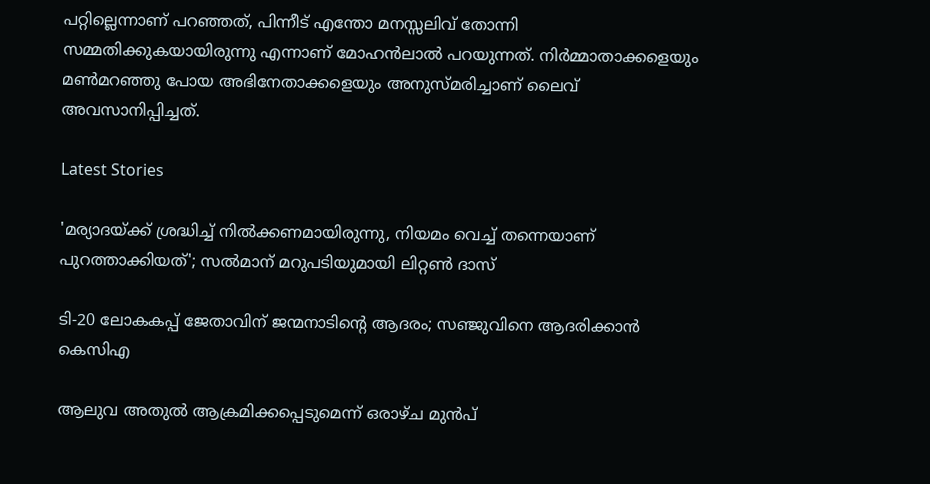പറ്റില്ലെന്നാണ് പറഞ്ഞത്, പിന്നീട് എന്തോ മനസ്സലിവ് തോന്നി സമ്മതിക്കുകയായിരുന്നു എന്നാണ് മോഹന്‍ലാല്‍ പറയുന്നത്. നിര്‍മ്മാതാക്കളെയും മണ്‍മറഞ്ഞു പോയ അഭിനേതാക്കളെയും അനുസ്മരിച്ചാണ് ലൈവ് അവസാനിപ്പിച്ചത്.

Latest Stories

'മര്യാദയ്ക്ക് ശ്രദ്ധിച്ച് നിൽക്കണമായിരുന്നു, നിയമം വെച്ച് തന്നെയാണ് പുറത്താക്കിയത്'; സൽമാന് മറുപടിയുമായി ലിറ്റൺ ദാസ്

ടി-20 ലോകകപ്പ് ജേതാവിന് ജന്മനാടിന്റെ ആദരം; സഞ്ജുവിനെ ആദരിക്കാൻ കെസിഎ

ആലുവ അതുൽ ആക്രമിക്കപ്പെടുമെന്ന് ഒരാഴ്ച മുൻപ്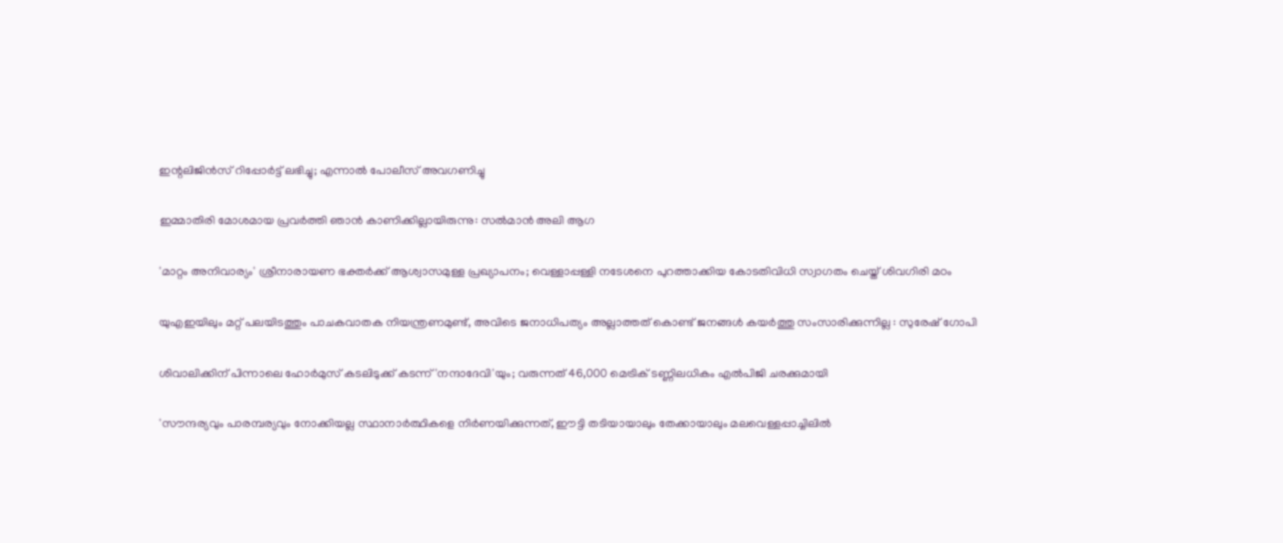ഇന്റലിജിൻസ് റിപ്പോർട്ട് ലഭിച്ചു; എന്നാൽ പോലീസ് അവഗണിച്ചു

ഇമ്മാതിരി മോശമായ പ്രവർത്തി ഞാൻ കാണിക്കില്ലായിരുന്നു: സല്‍മാന്‍ അലി ആഗ

'മാറ്റം അനിവാര്യം' ശ്രീനാരായണ ഭക്തര്‍ക്ക് ആശ്വാസമുള്ള പ്രഖ്യാപനം; വെള്ളാപ്പള്ളി നടേശനെ പുറത്താക്കിയ കോടതിവിധി സ്വാഗതം ചെയ്ത് ശിവഗിരി മഠം

യുഎഇയിലും മറ്റ് പലയിടത്തും പാചകവാതക നിയന്ത്രണമുണ്ട്, അവിടെ ജനാധിപത്യം അല്ലാത്തത് കൊണ്ട് ജനങ്ങൾ കയർത്തു സംസാരിക്കുന്നില്ല : സുരേഷ് ഗോപി

ശിവാലിക്കിന് പിന്നാലെ ഹോർമുസ് കടലിടുക്ക് കടന്ന് 'നന്ദാദേവി'യും; വരുന്നത് 46,000 മെട്രിക് ടണ്ണിലധികം എൽപിജി ചരക്കുമായി

'സൗന്ദര്യവും പാരമ്പര്യവും നോക്കിയല്ല സ്ഥാനാര്‍ത്ഥികളെ നിര്‍ണയിക്കുന്നത്, ഈട്ടി തടിയായാലും തേക്കായാലും മലവെള്ളപ്പാച്ചിലിൽ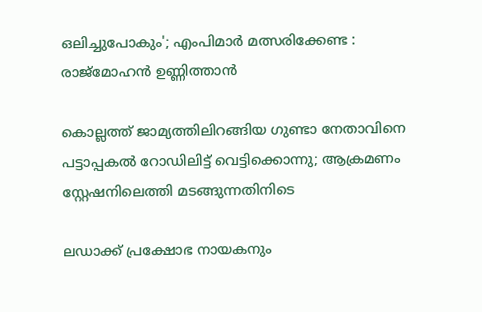ഒലിച്ചുപോകും'; എംപിമാർ മത്സരിക്കേണ്ട : രാജ്‌മോഹൻ ഉണ്ണിത്താന്‍

കൊല്ലത്ത് ജാമ്യത്തിലിറങ്ങിയ ഗുണ്ടാ നേതാവിനെ പട്ടാപ്പകൽ റോഡിലിട്ട് വെട്ടിക്കൊന്നു; ആക്രമണം സ്റ്റേഷനിലെത്തി മടങ്ങുന്നതിനിടെ

ലഡാക്ക് പ്രക്ഷോഭ നായകനും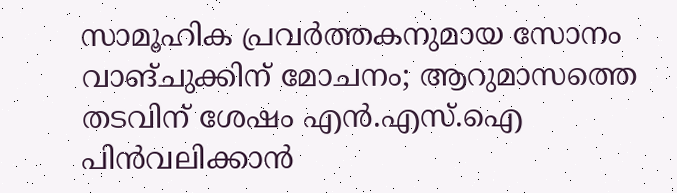സാമൂഹിക പ്രവർത്തകനുമായ സോനം വാങ്ചുക്കിന് മോചനം; ആറുമാസത്തെ തടവിന് ശേഷം എന്‍.എസ്.ഐ പിൻവലിക്കാൻ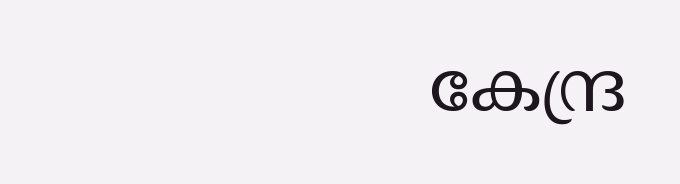കേന്ദ്ര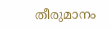തീരുമാനം